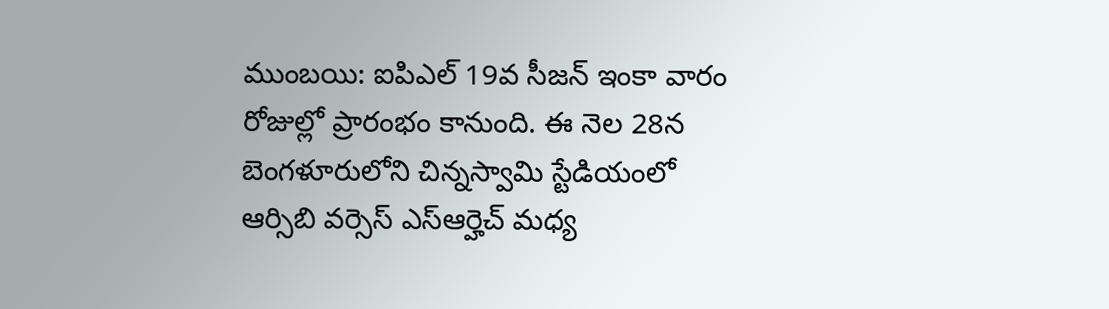ముంబయి: ఐపిఎల్ 19వ సీజన్ ఇంకా వారం రోజుల్లో ప్రారంభం కానుంది. ఈ నెల 28న బెంగళూరులోని చిన్నస్వామి స్టేడియంలో ఆర్సిబి వర్సెస్ ఎస్ఆర్హెచ్ మధ్య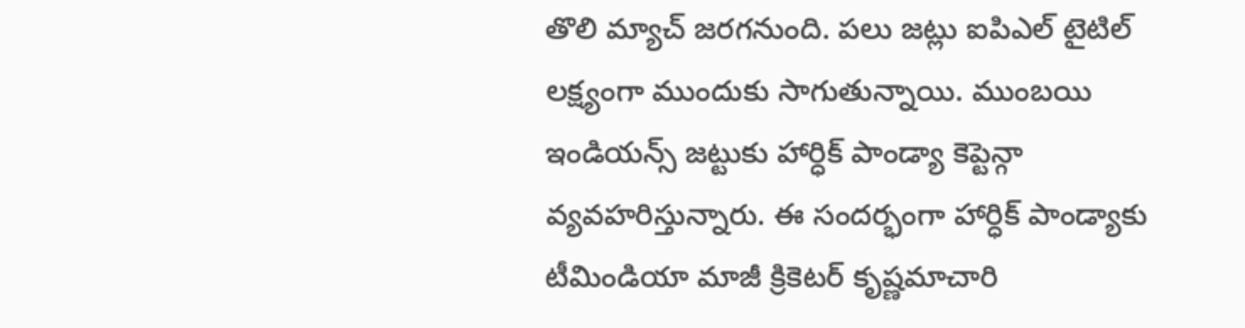తొలి మ్యాచ్ జరగనుంది. పలు జట్లు ఐపిఎల్ టైటిల్ లక్ష్యంగా ముందుకు సాగుతున్నాయి. ముంబయి ఇండియన్స్ జట్టుకు హార్ధిక్ పాండ్యా కెప్టెన్గా వ్యవహరిస్తున్నారు. ఈ సందర్భంగా హార్ధిక్ పాండ్యాకు టీమిండియా మాజీ క్రికెటర్ కృష్ణమాచారి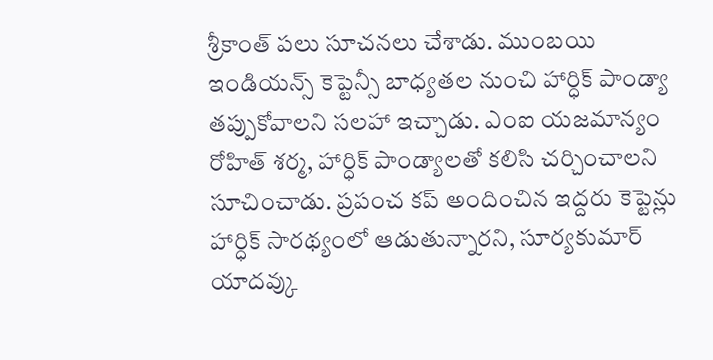శ్రీకాంత్ పలు సూచనలు చేశాడు. ముంబయి ఇండియన్స్ కెప్టెన్సీ బాధ్యతల నుంచి హార్ధిక్ పాండ్యా తప్పుకోవాలని సలహా ఇచ్చాడు. ఎంఐ యజమాన్యం రోహిత్ శర్మ, హార్ధిక్ పాండ్యాలతో కలిసి చర్చించాలని సూచించాడు. ప్రపంచ కప్ అందించిన ఇద్దరు కెప్టెన్లు హార్ధిక్ సారథ్యంలో ఆడుతున్నారని, సూర్యకుమార్ యాదవ్కు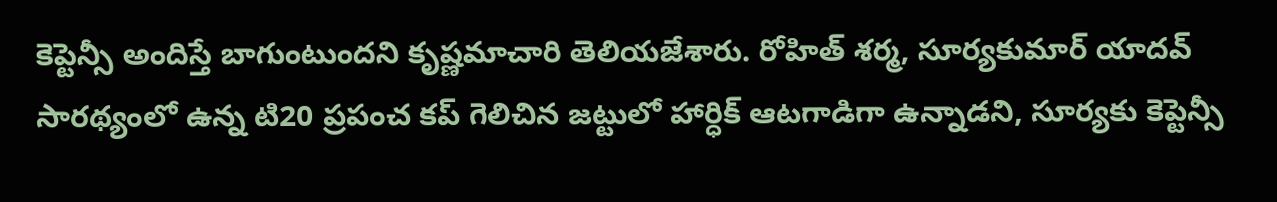కెప్టెన్సీ అందిస్తే బాగుంటుందని కృష్ణమాచారి తెలియజేశారు. రోహిత్ శర్మ, సూర్యకుమార్ యాదవ్ సారథ్యంలో ఉన్న టి20 ప్రపంచ కప్ గెలిచిన జట్టులో హార్ధిక్ ఆటగాడిగా ఉన్నాడని, సూర్యకు కెప్టెన్సీ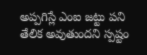అప్పగిస్లే ఎంఐ జట్టు పని తేలిక అవుతుందని స్పష్టం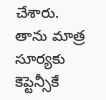చేశారు. తాను మాత్ర సూర్యకు కెప్టెన్సీకే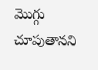మొగ్గు చూపుతానని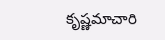కృష్ణమాచారి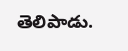తెలిపాడు.